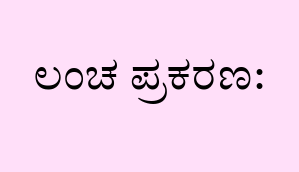ಲಂಚ ಪ್ರಕರಣ: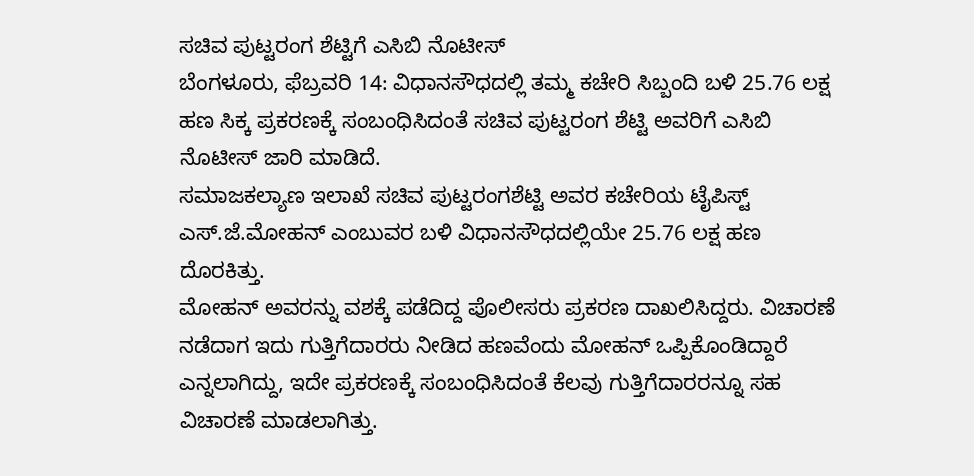ಸಚಿವ ಪುಟ್ಟರಂಗ ಶೆಟ್ಟಿಗೆ ಎಸಿಬಿ ನೊಟೀಸ್
ಬೆಂಗಳೂರು, ಫೆಬ್ರವರಿ 14: ವಿಧಾನಸೌಧದಲ್ಲಿ ತಮ್ಮ ಕಚೇರಿ ಸಿಬ್ಬಂದಿ ಬಳಿ 25.76 ಲಕ್ಷ ಹಣ ಸಿಕ್ಕ ಪ್ರಕರಣಕ್ಕೆ ಸಂಬಂಧಿಸಿದಂತೆ ಸಚಿವ ಪುಟ್ಟರಂಗ ಶೆಟ್ಟಿ ಅವರಿಗೆ ಎಸಿಬಿ ನೊಟೀಸ್ ಜಾರಿ ಮಾಡಿದೆ.
ಸಮಾಜಕಲ್ಯಾಣ ಇಲಾಖೆ ಸಚಿವ ಪುಟ್ಟರಂಗಶೆಟ್ಟಿ ಅವರ ಕಚೇರಿಯ ಟೈಪಿಸ್ಟ್ ಎಸ್.ಜೆ.ಮೋಹನ್ ಎಂಬುವರ ಬಳಿ ವಿಧಾನಸೌಧದಲ್ಲಿಯೇ 25.76 ಲಕ್ಷ ಹಣ ದೊರಕಿತ್ತು.
ಮೋಹನ್ ಅವರನ್ನು ವಶಕ್ಕೆ ಪಡೆದಿದ್ದ ಪೊಲೀಸರು ಪ್ರಕರಣ ದಾಖಲಿಸಿದ್ದರು. ವಿಚಾರಣೆ ನಡೆದಾಗ ಇದು ಗುತ್ತಿಗೆದಾರರು ನೀಡಿದ ಹಣವೆಂದು ಮೋಹನ್ ಒಪ್ಪಿಕೊಂಡಿದ್ದಾರೆ ಎನ್ನಲಾಗಿದ್ದು, ಇದೇ ಪ್ರಕರಣಕ್ಕೆ ಸಂಬಂಧಿಸಿದಂತೆ ಕೆಲವು ಗುತ್ತಿಗೆದಾರರನ್ನೂ ಸಹ ವಿಚಾರಣೆ ಮಾಡಲಾಗಿತ್ತು.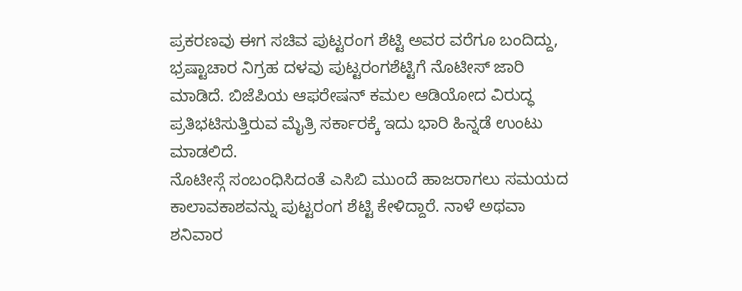ಪ್ರಕರಣವು ಈಗ ಸಚಿವ ಪುಟ್ಟರಂಗ ಶೆಟ್ಟಿ ಅವರ ವರೆಗೂ ಬಂದಿದ್ದು, ಭ್ರಷ್ಟಾಚಾರ ನಿಗ್ರಹ ದಳವು ಪುಟ್ಟರಂಗಶೆಟ್ಟಿಗೆ ನೊಟೀಸ್ ಜಾರಿ ಮಾಡಿದೆ. ಬಿಜೆಪಿಯ ಆಫರೇಷನ್ ಕಮಲ ಆಡಿಯೋದ ವಿರುದ್ಧ ಪ್ರತಿಭಟಿಸುತ್ತಿರುವ ಮೈತ್ರಿ ಸರ್ಕಾರಕ್ಕೆ ಇದು ಭಾರಿ ಹಿನ್ನಡೆ ಉಂಟು ಮಾಡಲಿದೆ.
ನೊಟೀಸ್ಗೆ ಸಂಬಂಧಿಸಿದಂತೆ ಎಸಿಬಿ ಮುಂದೆ ಹಾಜರಾಗಲು ಸಮಯದ ಕಾಲಾವಕಾಶವನ್ನು ಪುಟ್ಟರಂಗ ಶೆಟ್ಟಿ ಕೇಳಿದ್ದಾರೆ. ನಾಳೆ ಅಥವಾ ಶನಿವಾರ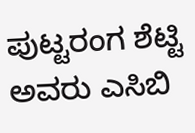ಪುಟ್ಟರಂಗ ಶೆಟ್ಟಿ ಅವರು ಎಸಿಬಿ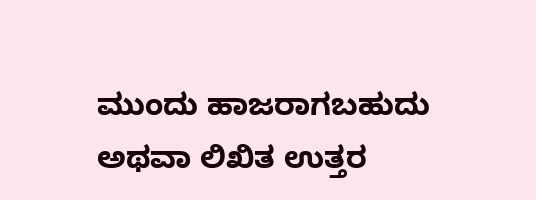ಮುಂದು ಹಾಜರಾಗಬಹುದು ಅಥವಾ ಲಿಖಿತ ಉತ್ತರ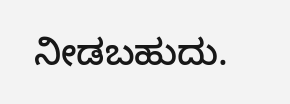ನೀಡಬಹುದು.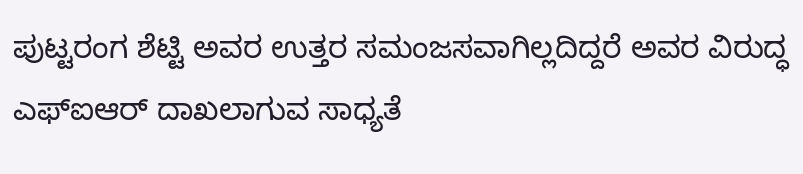ಪುಟ್ಟರಂಗ ಶೆಟ್ಟಿ ಅವರ ಉತ್ತರ ಸಮಂಜಸವಾಗಿಲ್ಲದಿದ್ದರೆ ಅವರ ವಿರುದ್ಧ ಎಫ್ಐಆರ್ ದಾಖಲಾಗುವ ಸಾಧ್ಯತೆ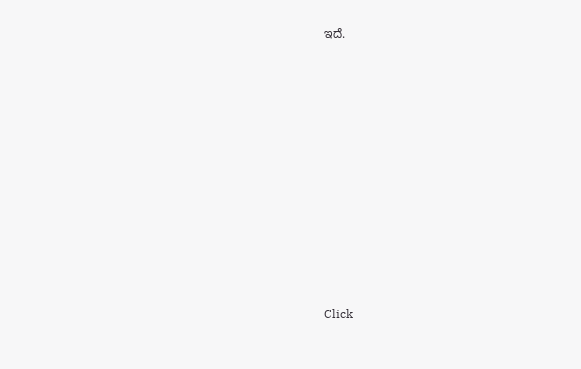ಇದೆ.












Click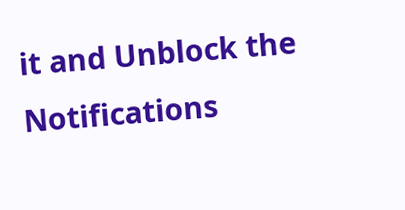it and Unblock the Notifications